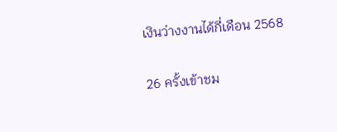เงินว่างงานได้กี่เดือน 2568

26 ครั้งเข้าชม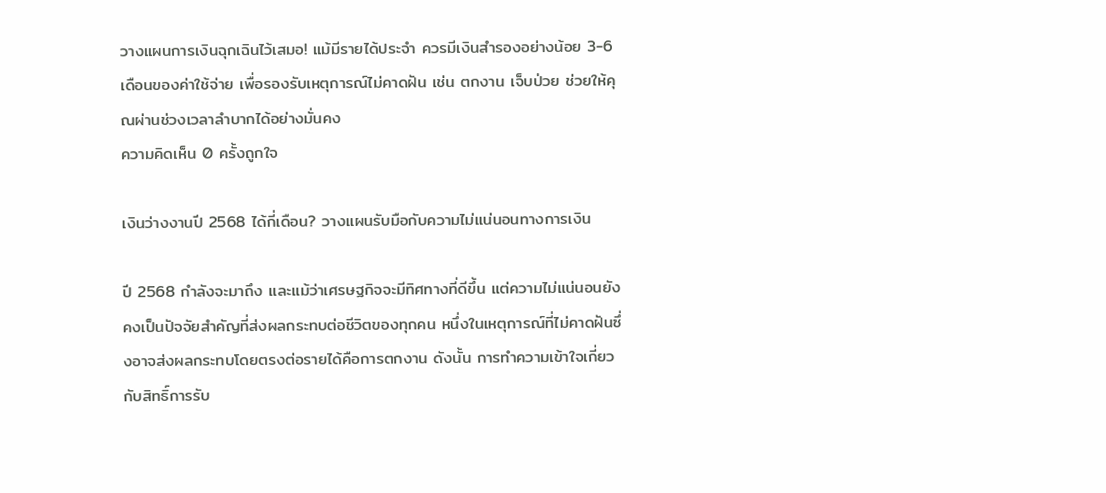วางแผนการเงินฉุกเฉินไว้เสมอ! แม้มีรายได้ประจำ ควรมีเงินสำรองอย่างน้อย 3-6 เดือนของค่าใช้จ่าย เพื่อรองรับเหตุการณ์ไม่คาดฝัน เช่น ตกงาน เจ็บป่วย ช่วยให้คุณผ่านช่วงเวลาลำบากได้อย่างมั่นคง
ความคิดเห็น 0 ครั้งถูกใจ

เงินว่างงานปี 2568 ได้กี่เดือน? วางแผนรับมือกับความไม่แน่นอนทางการเงิน

ปี 2568 กำลังจะมาถึง และแม้ว่าเศรษฐกิจจะมีทิศทางที่ดีขึ้น แต่ความไม่แน่นอนยังคงเป็นปัจจัยสำคัญที่ส่งผลกระทบต่อชีวิตของทุกคน หนึ่งในเหตุการณ์ที่ไม่คาดฝันซึ่งอาจส่งผลกระทบโดยตรงต่อรายได้คือการตกงาน ดังนั้น การทำความเข้าใจเกี่ยวกับสิทธิ์การรับ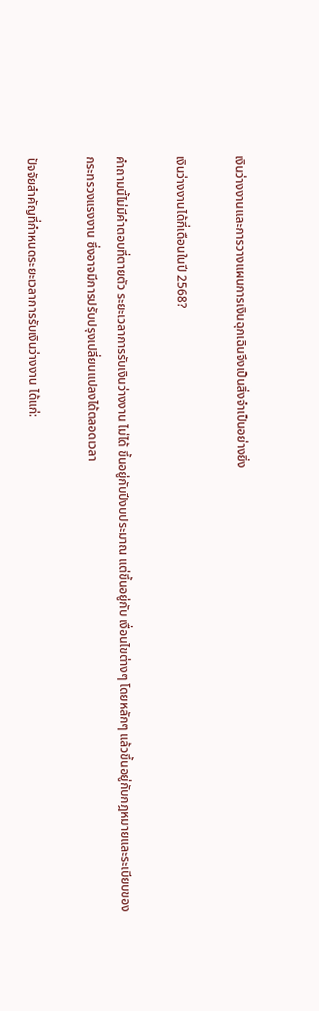เงินว่างงานและการวางแผนการเงินฉุกเฉินจึงเป็นสิ่งจำเป็นอย่างยิ่ง

เงินว่างงานได้กี่เดือนในปี 2568?

คำถามนี้ไม่มีคำตอบที่ตายตัว ระยะเวลาการรับเงินว่างงาน ไม่ได้ ขึ้นอยู่กับปีงบประมาณ แต่ขึ้นอยู่กับ เงื่อนไขต่างๆ โดยหลักๆ แล้วขึ้นอยู่กับกฎหมายและระเบียบของกระทรวงแรงงาน ซึ่งอาจมีการปรับปรุงเปลี่ยนแปลงได้ตลอดเวลา

ปัจจัยสำคัญที่กำหนดระยะเวลาการรับเงินว่างงาน ได้แก่: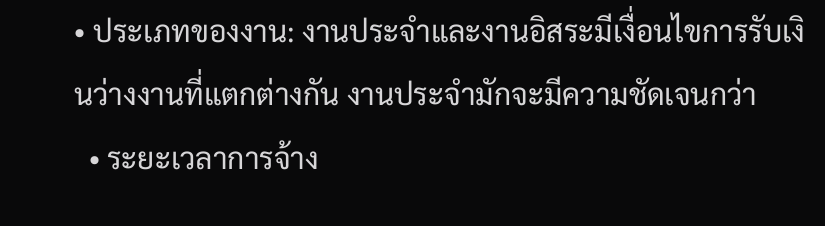• ประเภทของงาน: งานประจำและงานอิสระมีเงื่อนไขการรับเงินว่างงานที่แตกต่างกัน งานประจำมักจะมีความชัดเจนกว่า
  • ระยะเวลาการจ้าง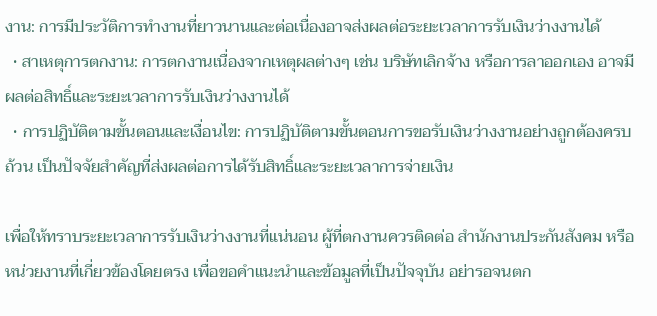งาน: การมีประวัติการทำงานที่ยาวนานและต่อเนื่องอาจส่งผลต่อระยะเวลาการรับเงินว่างงานได้
  • สาเหตุการตกงาน: การตกงานเนื่องจากเหตุผลต่างๆ เช่น บริษัทเลิกจ้าง หรือการลาออกเอง อาจมีผลต่อสิทธิ์และระยะเวลาการรับเงินว่างงานได้
  • การปฏิบัติตามขั้นตอนและเงื่อนไข: การปฏิบัติตามขั้นตอนการขอรับเงินว่างงานอย่างถูกต้องครบถ้วน เป็นปัจจัยสำคัญที่ส่งผลต่อการได้รับสิทธิ์และระยะเวลาการจ่ายเงิน

เพื่อให้ทราบระยะเวลาการรับเงินว่างงานที่แน่นอน ผู้ที่ตกงานควรติดต่อ สำนักงานประกันสังคม หรือหน่วยงานที่เกี่ยวข้องโดยตรง เพื่อขอคำแนะนำและข้อมูลที่เป็นปัจจุบัน อย่ารอจนตก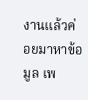งานแล้วค่อยมาหาข้อมูล เพ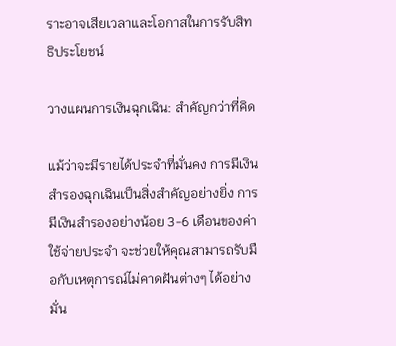ราะอาจเสียเวลาและโอกาสในการรับสิทธิประโยชน์

วางแผนการเงินฉุกเฉิน: สำคัญกว่าที่คิด

แม้ว่าจะมีรายได้ประจำที่มั่นคง การมีเงินสำรองฉุกเฉินเป็นสิ่งสำคัญอย่างยิ่ง การมีเงินสำรองอย่างน้อย 3-6 เดือนของค่าใช้จ่ายประจำ จะช่วยให้คุณสามารถรับมือกับเหตุการณ์ไม่คาดฝันต่างๆ ได้อย่างมั่น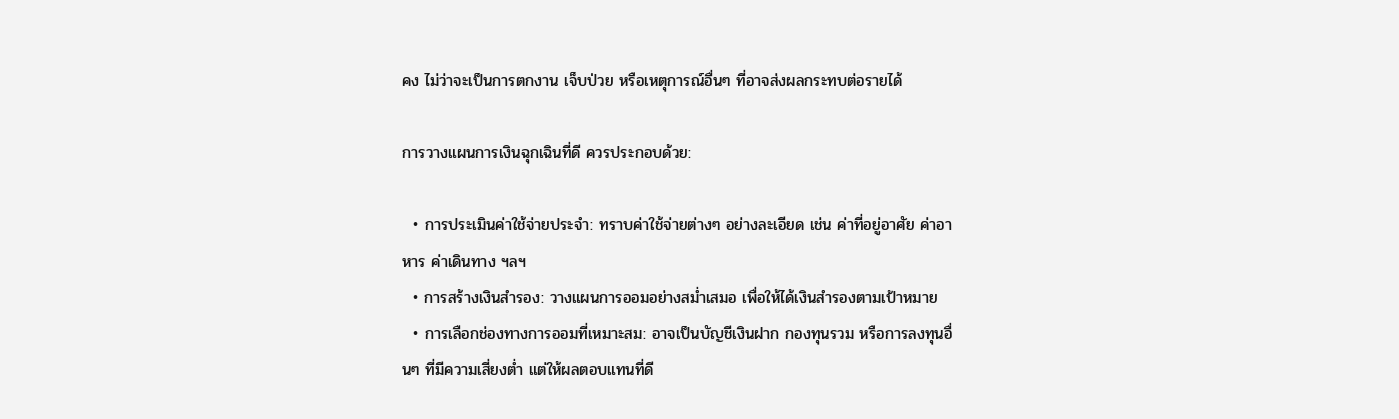คง ไม่ว่าจะเป็นการตกงาน เจ็บป่วย หรือเหตุการณ์อื่นๆ ที่อาจส่งผลกระทบต่อรายได้

การวางแผนการเงินฉุกเฉินที่ดี ควรประกอบด้วย:

  • การประเมินค่าใช้จ่ายประจำ: ทราบค่าใช้จ่ายต่างๆ อย่างละเอียด เช่น ค่าที่อยู่อาศัย ค่าอาหาร ค่าเดินทาง ฯลฯ
  • การสร้างเงินสำรอง: วางแผนการออมอย่างสม่ำเสมอ เพื่อให้ได้เงินสำรองตามเป้าหมาย
  • การเลือกช่องทางการออมที่เหมาะสม: อาจเป็นบัญชีเงินฝาก กองทุนรวม หรือการลงทุนอื่นๆ ที่มีความเสี่ยงต่ำ แต่ให้ผลตอบแทนที่ดี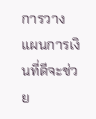การวางแผนการเงินที่ดีจะช่วย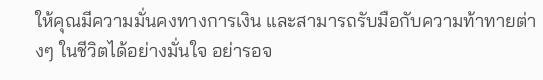ให้คุณมีความมั่นคงทางการเงิน และสามารถรับมือกับความท้าทายต่างๆ ในชีวิตได้อย่างมั่นใจ อย่ารอจ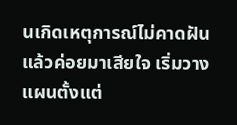นเกิดเหตุการณ์ไม่คาดฝัน แล้วค่อยมาเสียใจ เริ่มวางแผนตั้งแต่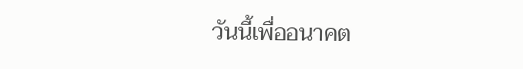วันนี้เพื่ออนาคต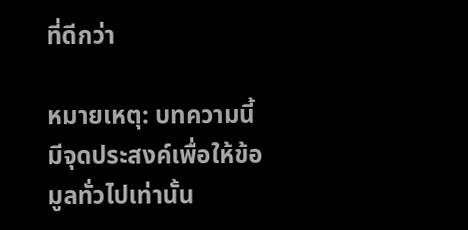ที่ดีกว่า

หมายเหตุ: บทความนี้มีจุดประสงค์เพื่อให้ข้อมูลทั่วไปเท่านั้น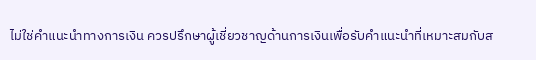ไม่ใช่คำแนะนำทางการเงิน ควรปรึกษาผู้เชี่ยวชาญด้านการเงินเพื่อรับคำแนะนำที่เหมาะสมกับส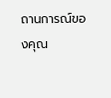ถานการณ์ของคุณ